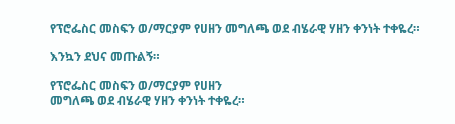የፕሮፌስር መስፍን ወ/ማርያም የሀዘን መግለጫ ወደ ብሄራዊ ሃዘን ቀንነት ተቀዬረ።

እንኳን ደህና መጡልኝ።

የፕሮፌስር መስፍን ወ/ማርያም የሀዘን
መግለጫ ወደ ብሄራዊ ሃዘን ቀንነት ተቀዬረ።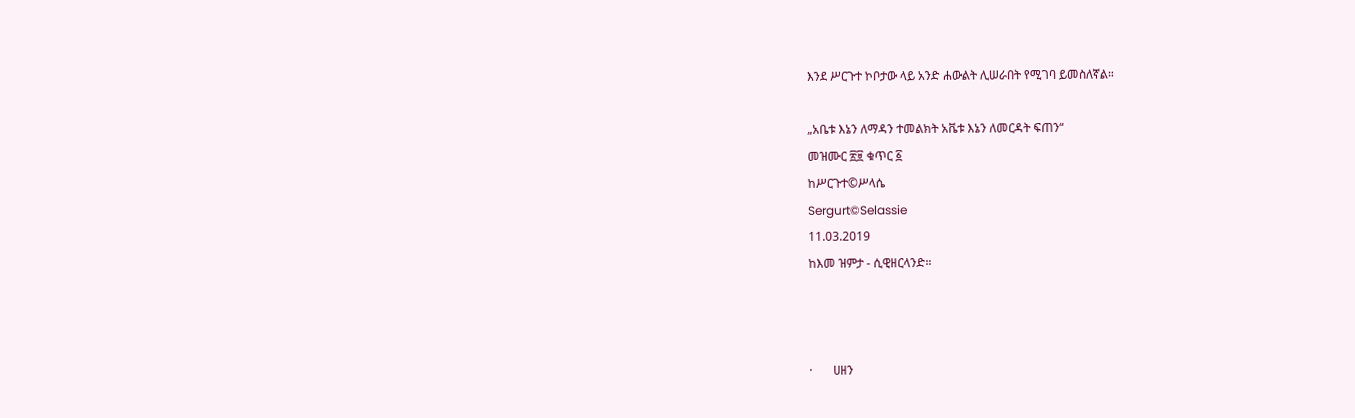እንደ ሥርጉተ ኮቦታው ላይ አንድ ሐውልት ሊሠራበት የሚገባ ይመስለኛል።

„አቤቱ እኔን ለማዳን ተመልክት አቬቱ እኔን ለመርዳት ፍጠን“
መዝሙር ፳፱ ቁጥር ፩
ከሥርጉተ©ሥላሴ
Sergurt©Selassie
11.03.2019
ከእመ ዝምታ - ሲዊዘርላንድ።



·       ሀዘን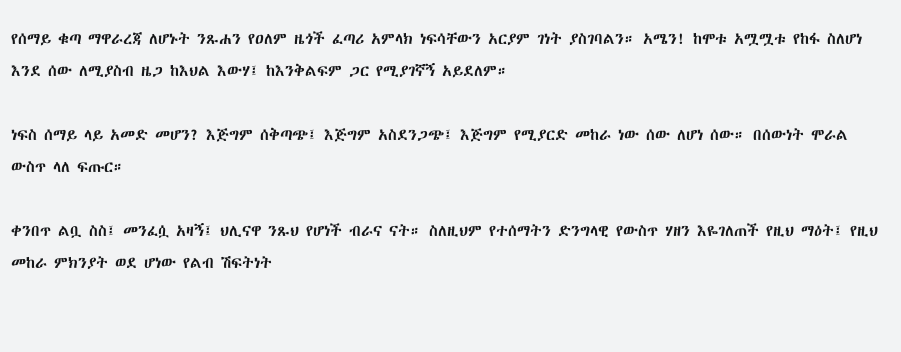የሰማይ ቁጣ ማዋራረጃ ለሆኑት ንጹሐን የዐለም ዜጎች ፈጣሪ አምላክ ነፍሳቸውን አርያም ገነት ያስገባልን። አሜን! ከሞቱ አሟሟቱ የከፋ ስለሆነ እንደ ሰው ለሚያስብ ዜጋ ከእህል እውሃ፤ ከእንቅልፍም ጋር የሚያገኛኝ አይደለም።

ነፍስ ሰማይ ላይ አመድ መሆን? እጅግም ሰቅጣጭ፤ እጅግም አስደንጋጭ፤ እጅግም የሚያርድ መከራ ነው ሰው ለሆነ ሰው። በሰውነት ሞራል ውስጥ ላለ ፍጡር።

ቀንበጥ ልቧ ስስ፤ መንፈሷ አዛኝ፤ ህሊናዋ ንጹህ የሆነች ብራና ናት። ስለዚህም የተሰማትን ድንግላዊ የውስጥ ሃዘን እዬገለጠች የዚህ ማዕት፤ የዚህ መከራ ምክንያት ወደ ሆነው የልብ ሽፍትነት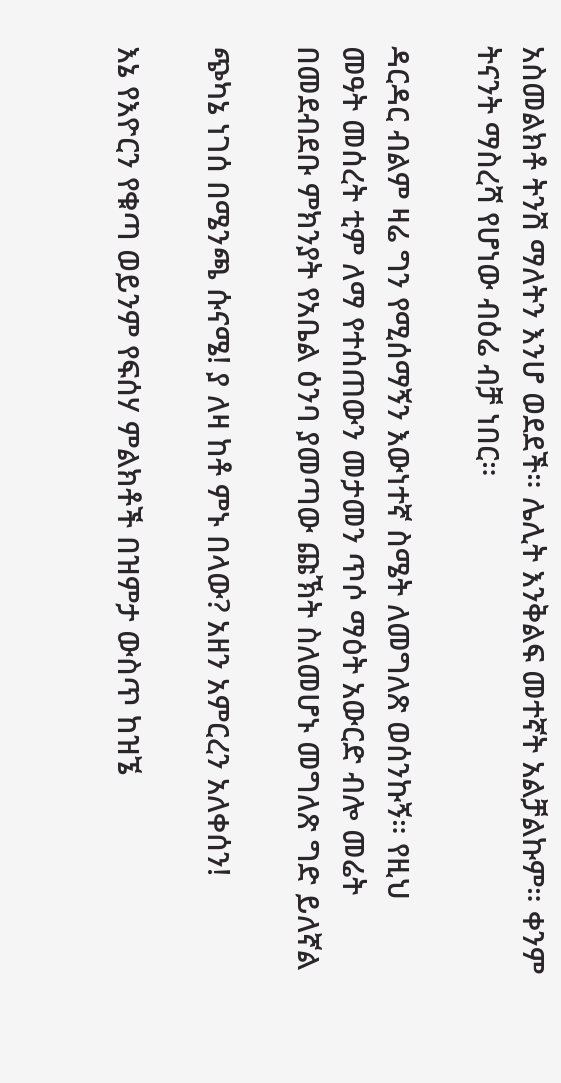አስመልክቶ ትንሽ ማለትን እንሆ ወደደች። ሌሊት እንቅልፍ መተኛት አልቻልኩም። ቀንም ትናንት ማስረሻ የሆነው ብዕሬ ብቻ ነበር።

ዳርዳር ብልም ዛሬ ግን የሚሰማኝን እውነተኛ ስሜት ለመግለጽ ወሰንኩኝ። የዚህ  መዓት መሰረት ቲም ለማ የተሰጠውን መታመን ጥሶ ማዕት አውርድ ብሎ መሬት በመደብደቡ ምክንያት የአቤል ዕንባ ያመጣው ጩኽት ስለመሆኑ መግለጽ ግድ ይለኛል

ጭካኔ ነገሰ በሜንጫ ሱናሜ! ያ ለዛ ከቶ ምኑ በላው? አዘን አምርረን አለቀሰን!

እኔ የእዮርን የቁጣ ወይንም የፍሰሃ ምልክቶች በዝምታ ውስጥ ከዝኜ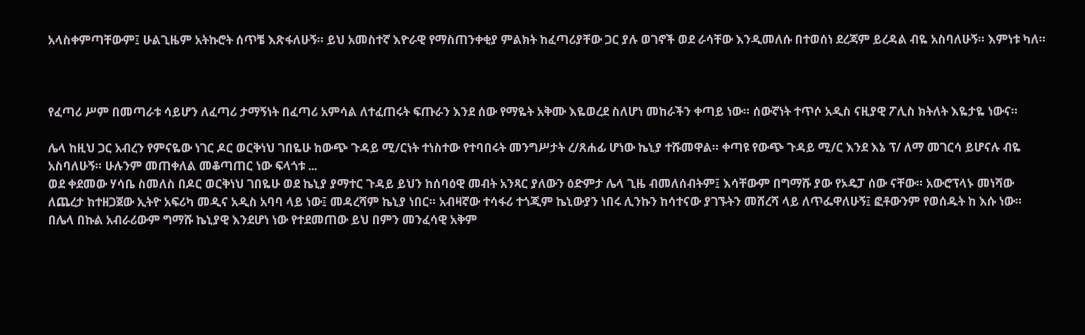አላስቀምጣቸውም፤ ሁልጊዜም አትኩሮት ሰጥቼ እጽፋለሁኝ። ይህ አመስተኛ እዮራዊ የማስጠንቀቂያ ምልክት ከፈጣሪያቸው ጋር ያሉ ወገኖች ወደ ራሳቸው እንዲመለሱ በተወሰነ ደረጃም ይረዳል ብዬ አስባለሁኝ። እምነቱ ካለ።



የፈጣሪ ሥም በመጣራቱ ሳይሆን ለፈጣሪ ታማኝነት በፈጣሪ አምሳል ለተፈጠሩት ፍጡራን እንደ ሰው የማዬት አቅሙ እዬወረደ ስለሆነ መከራችን ቀጣይ ነው። ሰውኛነት ተጥሶ አዲስ ናዚያዊ ፖሊስ ክትለት እዬታዬ ነውና።

ሌላ ከዚህ ጋር አብረን የምናዬው ነገር ዶር ወርቅነህ ገበዬሁ ከውጭ ጉዳይ ሚ/ርነት ተነስተው የተባበሩት መንግሥታት ረ/ጸሐፊ ሆነው ኬኒያ ተሹመዋል። ቀጣዩ የውጭ ጉዳይ ሚ/ር እንደ እኔ ፕ/ ለማ መገርሳ ይሆናሉ ብዬ አስባለሁኝ። ሁሉንም መጠቀለል መቆጣጠር ነው ፍላጎቱ ...
ወደ ቀደመው ሃሳቤ ስመለስ በዶር ወርቅነህ ገበዬሁ ወደ ኬኒያ ያማተር ጉዳይ ይህን ከሰባዕዊ መብት አንጻር ያለውን ዕድምታ ሌላ ጊዜ ብመለሰብትም፤ እሳቸውም በግማሹ ያው የኦዴፓ ሰው ናቸው። አውሮፕላኑ መነሻው ለጨረታ ከተዘጋጀው ኢትዮ አፍሪካ መዲና አዲስ አባባ ላይ ነው፤ መዳረሻም ኬኒያ ነበር። አብዛኛው ተሳፋሪ ተጎጂም ኬኒውያን ነበሩ ሊንኩን ከሳተናው ያገኙትን መሸረሻ ላይ ለጥፌዋለሁኝ፤ ፎቶውንም የወሰዱት ከ እሱ ነው። በሌላ በኩል አብራሪውም ግማሹ ኬኒያዊ እንደሆነ ነው የተደመጠው ይህ በምን መንፈሳዊ አቅም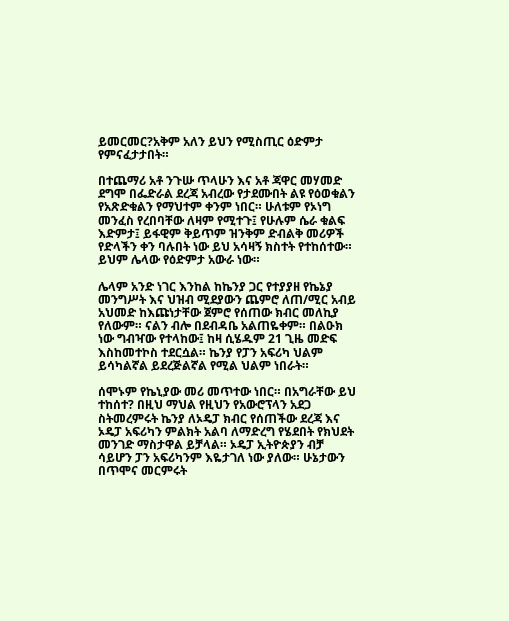ይመርመር?አቅም አለን ይህን የሚስጢር ዕድምታ የምናፈታታበት።

በተጨማሪ አቶ ንጉሡ ጥላሁን እና አቶ ጃዋር መሃመድ ደግሞ በፌድራል ደረጃ አብረው የታደሙበት ልዩ የዕወቁልን የአጽድቁልን የማህተም ቀንም ነበር። ሁለቱም የኦነግ መንፈስ የረበባቸው ለዛም የሚተጉ፤ የሁሉም ሴራ ቁልፍ እድምታ፤ ይፋዊም ቅይጥም ዝንቅም ድብልቅ መሪዎች የድላችን ቀን ባሉበት ነው ይህ አሳዛኝ ክስተት የተከሰተው። ይህም ሌላው የዕድምታ አውራ ነው።

ሌላም አንድ ነገር እንከል ከኬንያ ጋር የተያያዘ የኬኔያ መንግሥት እና ህዝብ ሚደያውን ጨምሮ ለጠ/ሚር አብይ አህመድ ከእጩነታቸው ጀምሮ የሰጠው ክብር መለኪያ የለውም። ናልን ብሎ በደብዳቤ አልጠዬቀም። በልዑክ ነው ግብዣው የተላከው፤ ከዛ ሲሄዱም 21 ጊዜ መድፍ እስከመተኮስ ተደርሷል። ኬንያ የፓን አፍሪካ ህልም ይሳካልኛል ይደረጅልኛል የሚል ህልም ነበራት።

ሰሞኑም የኬኒያው መሪ መጥተው ነበር። በአግራቸው ይህ ተከሰተ? በዚህ ማህል የዚህን የአውሮፕላን አደጋ ስትመረምሩት ኬንያ ለኦዴፓ ክብር የሰጠችው ደረጃ እና ኦዴፓ አፍሪካን ምልክት አልባ ለማድረግ የሄደበት የክህደት መንገድ ማስታዋል ይቻላል። ኦዴፓ ኢትዮጵያን ብቻ ሳይሆን ፓን አፍሪካንም እዬታገለ ነው ያለው። ሁኔታውን በጥሞና መርምሩት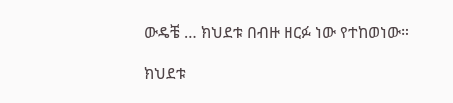ውዴቼ … ክህደቱ በብዙ ዘርፉ ነው የተከወነው።

ክህደቱ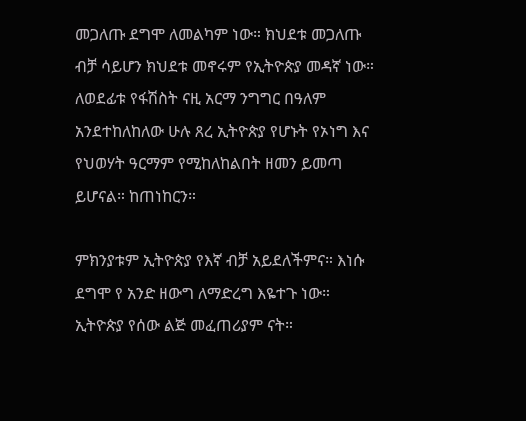መጋለጡ ደግሞ ለመልካም ነው። ክህደቱ መጋለጡ ብቻ ሳይሆን ክህደቱ መኖሩም የኢትዮጵያ መዳኛ ነው። ለወደፊቱ የፋሽስት ናዚ አርማ ንግግር በዓለም አንደተከለከለው ሁሉ ጸረ ኢትዮጵያ የሆኑት የኦነግ እና የህወሃት ዓርማም የሚከለከልበት ዘመን ይመጣ ይሆናል። ከጠነከርን።

ምክንያቱም ኢትዮጵያ የእኛ ብቻ አይደለችምና። እነሱ ደግሞ የ አንድ ዘውግ ለማድረግ እዬተጉ ነው። ኢትዮጵያ የሰው ልጅ መፈጠሪያም ናት።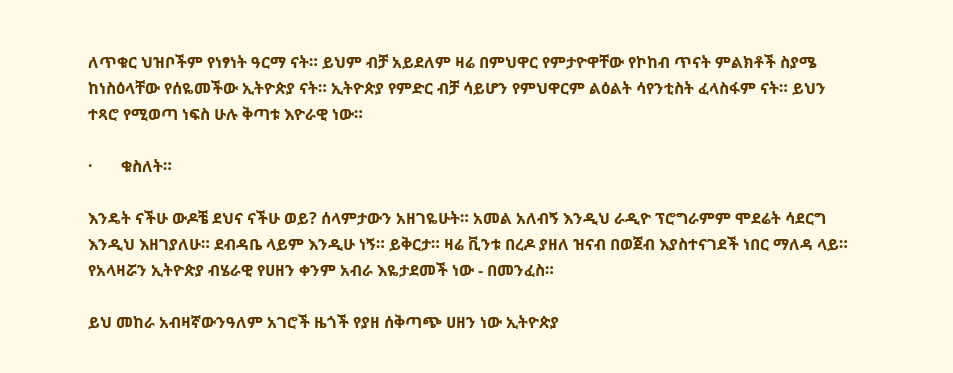ለጥቁር ህዝቦችም የነፃነት ዓርማ ናት። ይህም ብቻ አይደለም ዛሬ በምህዋር የምታዮዋቸው የኮከብ ጥናት ምልክቶች ስያሜ ከነስዕላቸው የሰዬመችው ኢትዮጵያ ናት። ኢትዮጵያ የምድር ብቻ ሳይሆን የምህዋርም ልዕልት ሳየንቲስት ፈላስፋም ናት። ይህን ተጻሮ የሚወጣ ነፍስ ሁሉ ቅጣቱ እዮራዊ ነው።

·       ቁስለት።

እንዴት ናችሁ ውዶቼ ደህና ናችሁ ወይ? ሰላምታውን አዘገዬሁት። አመል አለብኝ እንዲህ ራዲዮ ፕሮግራምም ሞደሬት ሳደርግ እንዲህ እዘገያለሁ። ደብዳቤ ላይም እንዲሁ ነኝ። ይቅርታ። ዛሬ ቪንቱ በረዶ ያዘለ ዝናብ በወጀብ እያስተናገደች ነበር ማለዳ ላይ። የአላዛሯን ኢትዮጵያ ብሄራዊ የሀዘን ቀንም አብራ እዬታደመች ነው - በመንፈስ።

ይህ መከራ አብዛኛውንዓለም አገሮች ዜጎች የያዘ ሰቅጣጭ ሀዘን ነው ኢትዮጵያ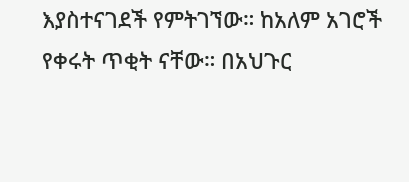እያስተናገደች የምትገኘው። ከአለም አገሮች የቀሩት ጥቂት ናቸው። በአህጉር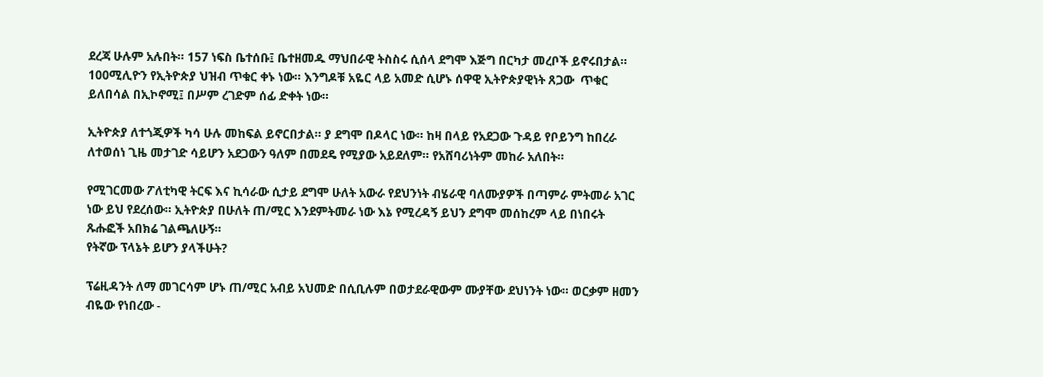ደረጃ ሁሉም አሉበት። 157 ነፍስ ቤተሰቡ፤ ቤተዘመዱ ማህበራዊ ትስስሩ ሲሰላ ደግሞ እጅግ በርካታ መረቦች ይኖሩበታል። 100ሚሊዮን የኢትዮጵያ ህዝብ ጥቁር ቀኑ ነው። እንግዶቹ አዬር ላይ አመድ ሲሆኑ ሰዋዊ ኢትዮጵያዊነት ጸጋው  ጥቁር ይለበሳል በኢኮኖሚ፤ በሥም ረገድም ሰፊ ድቀት ነው።

ኢትዮጵያ ለተጎጂዎች ካሳ ሁሉ መከፍል ይኖርበታል። ያ ደግሞ በዶላር ነው። ከዛ በላይ የአደጋው ጉዳይ የቦይንግ ከበረራ ለተወሰነ ጊዜ መታገድ ሳይሆን አደጋውን ዓለም በመደዴ የሚያው አይደለም። የአሸባሪነትም መከራ አለበት።

የሚገርመው ፖለቲካዊ ትርፍ እና ኪሳራው ሲታይ ደግሞ ሁለት አውራ የደህንነት ብሄራዊ ባለሙያዎች በጣምራ ምትመራ አገር ነው ይህ የደረሰው። ኢትዮጵያ በሁለት ጠ/ሚር እንደምትመራ ነው እኔ የሚረዳኝ ይህን ደግሞ መሰከረም ላይ በነበሩት ጹሑፎች አበክሬ ገልጫለሁኝ።
የትኛው ፕላኔት ይሆን ያላችሁት?

ፕሬዚዳንት ለማ መገርሳም ሆኑ ጠ/ሚር አብይ አህመድ በሲቢሉም በወታደራዊውም ሙያቸው ደህነንት ነው። ወርቃም ዘመን ብዬው የነበረው -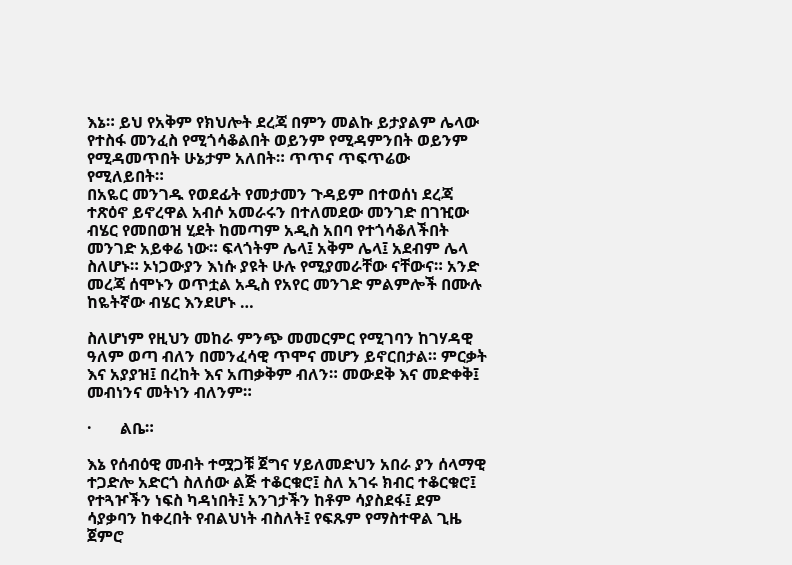እኔ። ይህ የአቅም የክህሎት ደረጃ በምን መልኩ ይታያልም ሌላው የተስፋ መንፈስ የሚጎሳቆልበት ወይንም የሚዳምንበት ወይንም የሚዳመጥበት ሁኔታም አለበት። ጥጥና ጥፍጥሬው የሚለይበት።
በአዬር መንገዱ የወደፊት የመታመን ጉዳይም በተወሰነ ደረጃ ተጽዕኖ ይኖረዋል አብሶ አመራሩን በተለመደው መንገድ በገዢው ብሄር የመበወዝ ሂደት ከመጣም አዲስ አበባ የተጎሳቆለችበት መንገድ አይቀሬ ነው። ፍላጎትም ሌላ፤ አቅም ሌላ፤ አደብም ሌላ ስለሆኑ። ኦነጋውያን እነሱ ያዩት ሁሉ የሚያመራቸው ናቸውና። አንድ መረጃ ሰሞኑን ወጥቷል አዲስ የአየር መንገድ ምልምሎች በሙሉ ከዬትኛው ብሄር እንደሆኑ …

ስለሆነም የዚህን መከራ ምንጭ መመርምር የሚገባን ከገሃዳዊ ዓለም ወጣ ብለን በመንፈሳዊ ጥሞና መሆን ይኖርበታል። ምርቃት እና አያያዝ፤ በረከት እና አጠቃቅም ብለን። መውደቅ እና መድቀቅ፤ መብነንና መትነን ብለንም።

·       ልቤ።

እኔ የሰብዕዊ መብት ተሟጋቹ ጀግና ሃይለመድህን አበራ ያን ሰላማዊ ተጋድሎ አድርጎ ስለሰው ልጅ ተቆርቁሮ፤ ስለ አገሩ ክብር ተቆርቁሮ፤ የተጓዦችን ነፍስ ካዳነበት፤ አንገታችን ከቶም ሳያስደፋ፤ ደም ሳያቃባን ከቀረበት የብልህነት ብስለት፤ የፍጹም የማስተዋል ጊዜ ጀምሮ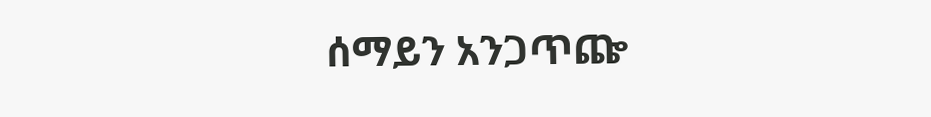ሰማይን አንጋጥጬ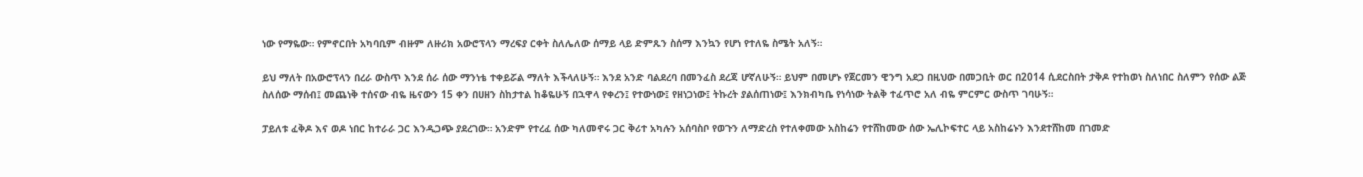ነው የማዬው። የምኖርበት አካባቢም ብዙም ለዙሪክ አውሮፕላን ማረፍያ ርቀት ስለሌለው ሰማይ ላይ ድምጹን ስሰማ እንኳን የሆነ የተለዬ ስሜት አለኝ።

ይህ ማለት በአውሮፕላን በረራ ውስጥ እንደ ሰራ ሰው ማንነቴ ተቀይሯል ማለት እችላለሁኝ። እንደ አንድ ባልደረባ በመንፈስ ደረጃ ሆኛለሁኝ። ይህም በመሆኑ የጀርመን ዊንግ አደጋ በዚህው በመጋቢት ወር በ2014 ሲደርስበት ታቅዶ የተከወነ ስለነበር ስለምን የሰው ልጅ ስለሰው ማሰብ፤ መጨነቅ ተሰናው ብዬ ዜናውን 15 ቀን በሀዘን ስከታተል ከቆዬሁኝ በኋዋላ የቀረን፤ የተውነው፤ የዘነጋነው፤ ትኩረት ያልሰጠነው፤ እንክብካቤ የነሳነው ትልቅ ተፈጥሮ አለ ብዬ ምርምር ውስጥ ገባሁኝ።

ፓይለቱ ፈቅዶ እና ወዶ ነበር ከተራራ ጋር እንዲጋጭ ያደረገው። አንድም የተረፈ ሰው ካለመኖሩ ጋር ቅሪተ አካሉን አሰባስቦ የወጉን ለማድረስ የተለቀመው አስከሬን የተሸከመው ሰው ኤሊኮፍተር ላይ አስከሬኑን እንደተሸከመ በገመድ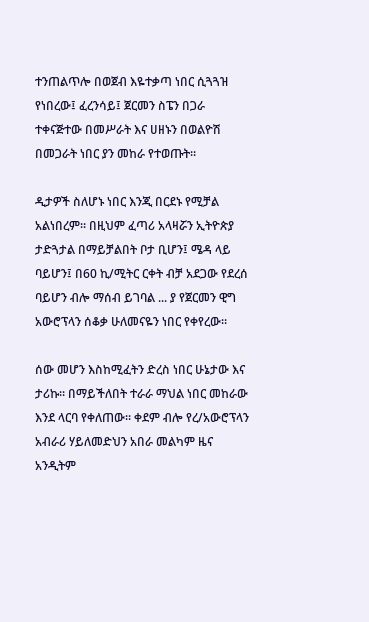ተንጠልጥሎ በወጀብ እዬተቃጣ ነበር ሲጓጓዝ የነበረው፤ ፈረንሳይ፤ ጀርመን ስፔን በጋራ ተቀናጅተው በመሥራት እና ሀዘኑን በወልዮሽ በመጋራት ነበር ያን መከራ የተወጡት።

ዲታዎች ስለሆኑ ነበር እንጂ በርደኑ የሚቻል አልነበረም። በዚህም ፈጣሪ አላዛሯን ኢትዮጵያ ታድጓታል በማይቻልበት ቦታ ቢሆን፤ ሜዳ ላይ ባይሆን፤ በ60 ኪ/ሚትር ርቀት ብቻ አደጋው የደረሰ ባይሆን ብሎ ማሰብ ይገባል ... ያ የጀርመን ዊግ አውሮፕላን ሰቆቃ ሁለመናዬን ነበር የቀየረው።

ሰው መሆን እስከሚፈትን ድረስ ነበር ሁኔታው እና ታሪኩ። በማይችለበት ተራራ ማህል ነበር መከራው እንደ ላርባ የቀለጠው። ቀደም ብሎ የረ/አውሮፕላን አብራሪ ሃይለመድህን አበራ መልካም ዜና አንዲትም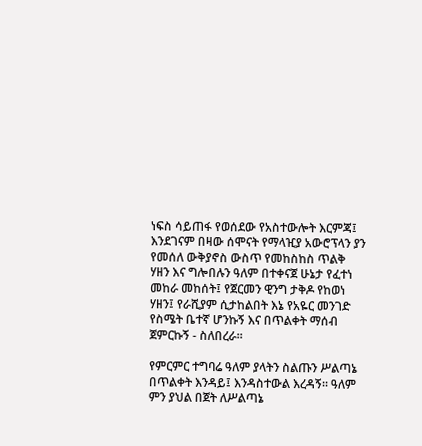ነፍስ ሳይጠፋ የወሰደው የአስተውሎት እርምጃ፤ እንደገናም በዛው ሰሞናት የማላዢያ አውሮፕላን ያን የመሰለ ውቅያኖስ ውስጥ የመከስከስ ጥልቅ ሃዘን እና ግሎበሉን ዓለም በተቀናጀ ሁኔታ የፈተነ መከራ መከሰት፤ የጀርመን ዊንግ ታቅዶ የከወነ ሃዘን፤ የራሺያም ሲታከልበት እኔ የአዬር መንገድ የስሜት ቤተኛ ሆንኩኝ እና በጥልቀት ማሰብ ጀምርኩኝ - ስለበረራ።

የምርምር ተግባሬ ዓለም ያላትን ስልጡን ሥልጣኔ በጥልቀት እንዳይ፤ እንዳስተውል እረዳኝ። ዓለም ምን ያህል በጀት ለሥልጣኔ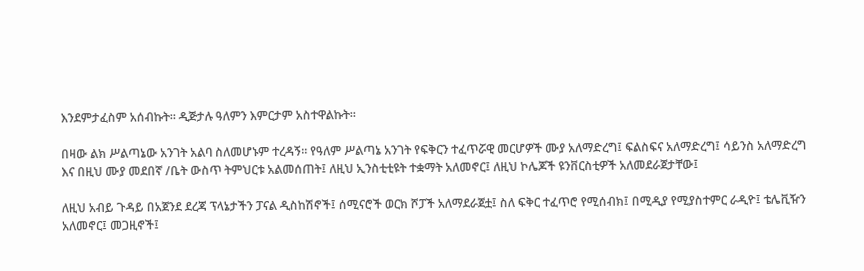እንደምታፈስም አሰብኩት። ዲጅታሉ ዓለምን እምርታም አስተዋልኩት።

በዛው ልክ ሥልጣኔው አንገት አልባ ስለመሆኑም ተረዳኝ። የዓለም ሥልጣኔ አንገት የፍቅርን ተፈጥሯዊ መርሆዎች ሙያ አለማድረግ፤ ፍልስፍና አለማድረግ፤ ሳይንስ አለማድረግ እና በዚህ ሙያ መደበኛ /ቤት ውስጥ ትምህርቱ አልመሰጠት፤ ለዚህ ኢንስቲቲዩት ተቋማት አለመኖር፤ ለዚህ ኮሌጆች ዩንቨርስቲዎች አለመደራጀታቸው፤

ለዚህ አብይ ጉዳይ በአጀንደ ደረጃ ፕላኔታችን ፓናል ዲስከሽኖች፤ ሰሚናሮች ወርክ ሾፓች አለማደራጀቷ፤ ስለ ፍቅር ተፈጥሮ የሚሰብክ፤ በሚዲያ የሚያስተምር ራዲዮ፤ ቴሌቪዥን አለመኖር፤ መጋዚኖች፤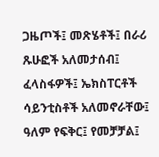ጋዜጦች፤ መጽሄቶች፤ በራሪ ጹሁፎች አለመታሰብ፤ ፈላስፋዎች፤ ኤክስፐርቶች ሳይንቲስቶች አለመኖራቸው፤ ዓለም የፍቅር፤ የመቻቻል፤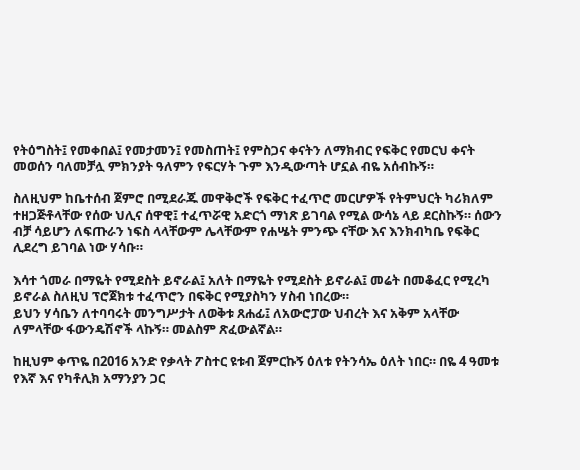የትዕግስት፤ የመቀበል፤ የመታመን፤ የመስጠት፤ የምስጋና ቀናትን ለማክብር የፍቅር የመርህ ቀናት መወሰን ባለመቻሏ ምክንያት ዓለምን የፍርሃት ጉም እንዲውጣት ሆኗል ብዬ አሰብኩኝ።

ስለዚህም ከቤተሰብ ጀምሮ በሚደራጁ መዋቅሮች የፍቅር ተፈጥሮ መርሆዎች የትምህርት ካሪክለም ተዘጋጅቶላቸው የሰው ህሊና ሰዋዊ፤ ተፈጥሯዊ አድርጎ ማነጽ ይገባል የሚል ውሳኔ ላይ ደርስኩኝ። ሰውን ብቻ ሳይሆን ለፍጡራን ነፍስ ላላቸውም ሌላቸውም የሐሤት ምንጭ ናቸው እና እንክብካቤ የፍቅር ሊደረግ ይገባል ነው ሃሳቡ።

እሳተ ጎመራ በማዬት የሚደስት ይኖራል፤ አለት በማዬት የሚደስት ይኖራል፤ መሬት በመቆፈር የሚረካ ይኖራል ስለዚህ ፕሮጀክቱ ተፈጥሮን በፍቅር የሚያስካን ሃስብ ነበረው።
ይህን ሃሳቤን ለተባባሩት መንግሥታት ለወቅቱ ጸሐፊ፤ ለአውሮፓው ህብረት እና አቅም አላቸው ለምላቸው ፋውንዴሽኖች ላኩኝ። መልስም ጽፈውልኛል።

ከዚህም ቀጥዬ በ2016 አንድ የቃላት ፖስተር ዩቱብ ጀምርኩኝ ዕለቱ የትንሳኤ ዕለት ነበር። በዬ 4 ዓመቱ የእኛ እና የካቶሊክ አማንያን ጋር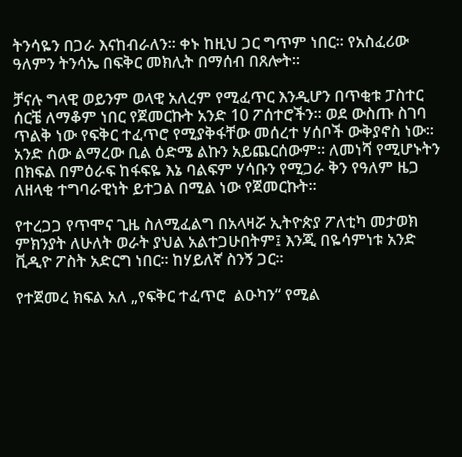ትንሳዬን በጋራ እናከብራለን። ቀኑ ከዚህ ጋር ግጥም ነበር። የአስፈሪው ዓለምን ትንሳኤ በፍቅር መክሊት በማሰብ በጸሎት።

ቻናሉ ግላዊ ወይንም ወላዊ አለረም የሚፈጥር እንዲሆን በጥቂቱ ፓስተር ሰርቼ ለማቆም ነበር የጀመርኩት አንድ 10 ፖሰተሮችን። ወደ ውስጡ ስገባ ጥልቅ ነው የፍቅር ተፈጥሮ የሚያቅፋቸው መሰረተ ሃሰቦች ውቅያኖስ ነው። አንድ ሰው ልማረው ቢል ዕድሜ ልኩን አይጨርሰውም። ለመነሻ የሚሆኑትን በክፍል በምዕራፍ ከፋፍዬ እኔ ባልፍም ሃሳቡን የሚጋራ ቅን የዓለም ዜጋ ለዘላቂ ተግባራዊነት ይተጋል በሚል ነው የጀመርኩት።

የተረጋጋ የጥሞና ጊዜ ስለሚፈልግ በአላዛሯ ኢትዮጵያ ፖለቲካ መታወክ ምክንያት ለሁለት ወራት ያህል አልተጋሁበትም፤ እንጂ በዬሳምነቱ አንድ ቪዲዮ ፖስት አድርግ ነበር። ከሃይለኛ ስንኝ ጋር።

የተጀመረ ክፍል አለ „የፍቅር ተፈጥሮ  ልዑካን“ የሚል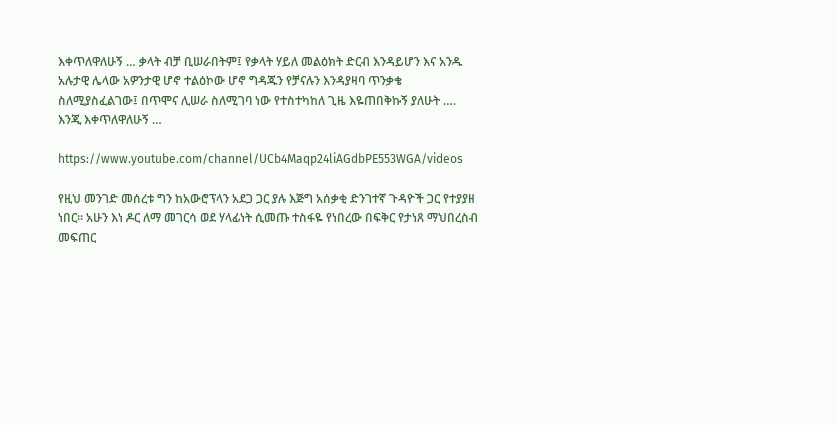እቀጥለዋለሁኝ … ቃላት ብቻ ቢሠራበትም፤ የቃላት ሃይለ መልዕክት ድርብ እንዳይሆን እና አንዱ አሉታዊ ሌላው አዎንታዊ ሆኖ ተልዕኮው ሆኖ ግዳጁን የቻናሉን እንዳያዛባ ጥንቃቄ ስለሚያስፈልገው፤ በጥሞና ሊሠራ ስለሚገባ ነው የተስተካከለ ጊዜ እዬጠበቅኩኝ ያለሁት …. እንጂ እቀጥለዋለሁኝ …

https://www.youtube.com/channel/UCb4Maqp24liAGdbPE553WGA/videos

የዚህ መንገድ መሰረቱ ግን ከአውሮፕላን አደጋ ጋር ያሉ እጅግ አሰቃቂ ድንገተኛ ጉዳዮች ጋር የተያያዘ ነበር። አሁን እነ ዶር ለማ መገርሳ ወደ ሃላፊነት ሲመጡ ተስፋዬ የነበረው በፍቅር የታነጸ ማህበረስብ መፍጠር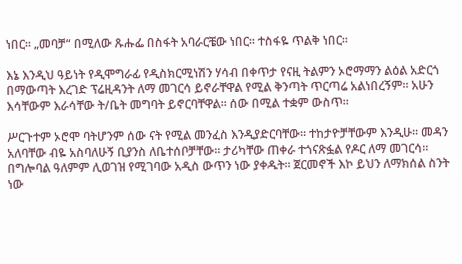ነበር። „መባቻ“ በሚለው ጹሑፌ በስፋት አባራርቼው ነበር። ተስፋዬ ጥልቅ ነበር።

እኔ እንዲህ ዓይነት የዲሞግራፊ የዲስክርሚነሽን ሃሳብ በቀጥታ የናዚ ትልምን ኦሮማማን ልዕል አድርጎ በማውጣት እረገድ ፕሬዚዳንት ለማ መገርሳ ይኖራቸዋል የሚል ቅንጣት ጥርጣሬ አልነበረኝም። አሁን እሳቸውም እራሳቸው ት/ቤት መግባት ይኖርባቸዋል። ሰው በሚል ተቋም ውስጥ።

ሥርጉተም ኦሮሞ ባትሆንም ሰው ናት የሚል መንፈስ እንዲያድርባቸው። ተከታዮቻቸውም እንዲሁ። መዳን አለባቸው ብዬ አስባለሁኝ ቢያንስ ለቤተሰቦቻቸው። ታሪካቸው ጠቀራ ተጎናጽፏል የዶር ለማ መገርሳ። በግሎባል ዓለምም ሊወገዝ የሚገባው አዲስ ውጥን ነው ያቀዱት። ጀርመኖች እኮ ይህን ለማክሰል ስንት ነው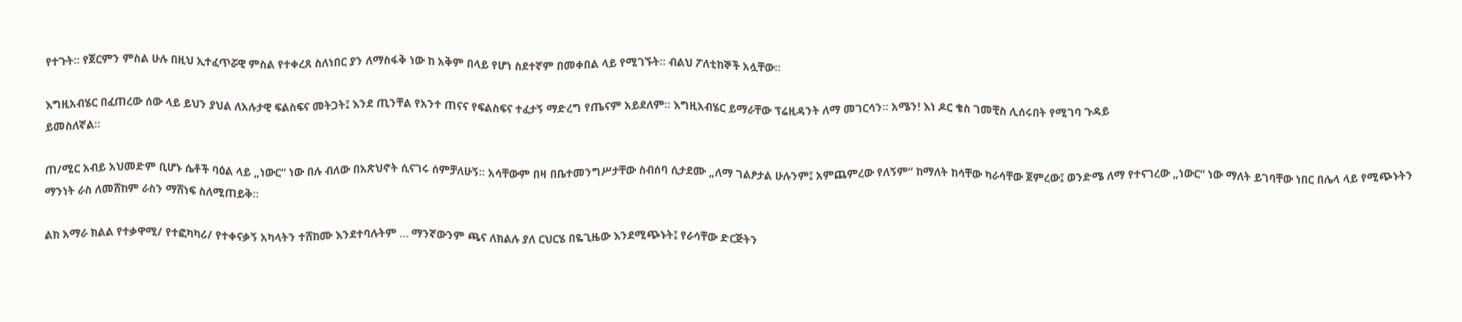የተጉት። የጀርምን ምስል ሁሉ በዚህ ኢተፈጥሯዊ ምስል የተቀረጸ ስለነበር ያን ለማስፋቅ ነው ከ አቅም በላይ የሆነ ስደተኛም በመቀበል ላይ የሚገኙት። ብልህ ፖለቲከኞች አሏቸው።

እግዚአብሄር በፈጠረው ሰው ላይ ይህን ያህል ለአሉታዊ ፍልስፍና መትጋት፤ እንደ ጢንቸል የአንተ ጠናና የፍልስፍና ተፈታኝ ማድረግ የጤናም አይደለም። እግዚአብሄር ይማራቸው ፕሬዚዳንት ለማ መገርሳን። አሜን! እነ ዶር ቄስ ገመቺስ ሊሰሩበት የሚገባ ጉዳይ
ይመስለኛል።

ጠ/ሚር አብይ አህመድም ቢሆኑ ሴቶች ባዕል ላይ „ነውር“ ነው በሉ ብለው በአጽህኖት ሲናገሩ ሰምቻለሁኝ። አሳቸውም በዛ በቤተመንግሥታቸው ስብሰባ ሲታደሙ „ለማ ገልፆታል ሁሉንም፤ አምጨምረው የለኝም“ ከማለት ከሳቸው ካራሳቸው ጀምረው፤ ወንድሜ ለማ የተናገረው „ነውር“ ነው ማለት ይገባቸው ነበር በሌላ ላይ የሚጭኑትን ማንነት ራስ ለመሸከም ራስን ማሸነፍ ስለሚጠይቅ።

ልክ አማራ ክልል የተቃዋሚ/ የተፎካካሪ/ የተቀናቃኝ አካላትን ተሸከሙ እንደተባሉትም … ማንኛውንም ጫና ለክልሉ ያለ ርህርሄ በዬጊዜው እንደሚጭኑት፤ የራሳቸው ድርጅትን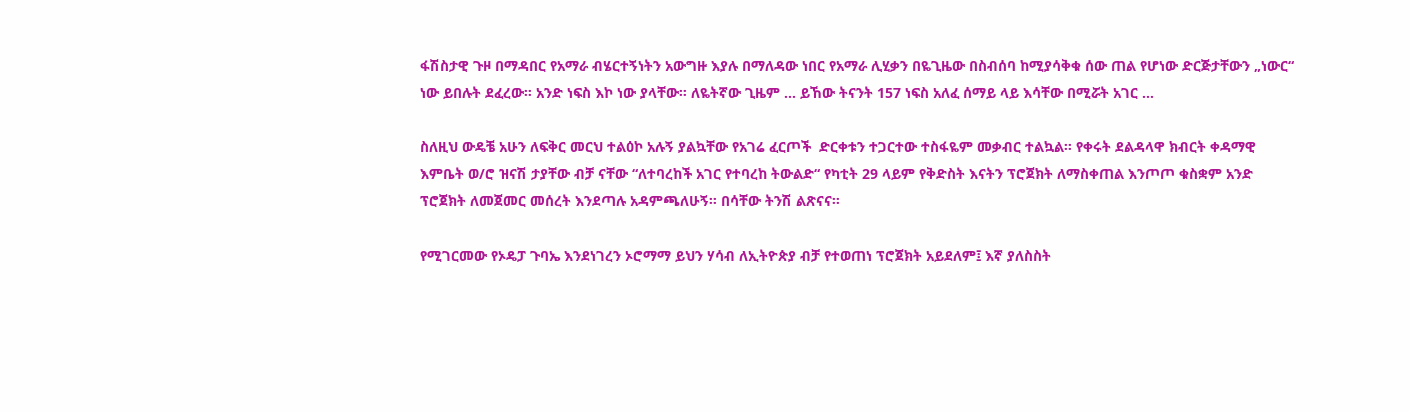ፋሽስታዊ ጉዞ በማዳበር የአማራ ብሄርተኝነትን አውግዙ እያሉ በማለዳው ነበር የአማራ ሊሂቃን በዬጊዜው በስብሰባ ከሚያሳቅቁ ሰው ጠል የሆነው ድርጅታቸውን „ነውር“ ነው ይበሉት ደፈረው። አንድ ነፍስ እኮ ነው ያላቸው። ለዬትኛው ጊዜም ... ይኸው ትናንት 157 ነፍስ አለፈ ሰማይ ላይ እሳቸው በሚሯት አገር ...

ስለዚህ ውዴቼ አሁን ለፍቅር መርህ ተልዕኮ አሉኝ ያልኳቸው የአገሬ ፈርጦች  ድርቀቱን ተጋርተው ተስፋዬም መቃብር ተልኳል። የቀሩት ደልዳላዋ ክብርት ቀዳማዊ እምቤት ወ/ሮ ዝናሽ ታያቸው ብቻ ናቸው “ለተባረከች አገር የተባረከ ትውልድ“ የካቲት 29 ላይም የቅድስት እናትን ፕሮጀክት ለማስቀጠል እንጦጦ ቁስቋም አንድ ፕሮጀክት ለመጀመር መሰረት እንደጣሉ አዳምጫለሁኝ። በሳቸው ትንሽ ልጽናና።

የሚገርመው የኦዴፓ ጉባኤ እንደነገረን ኦሮማማ ይህን ሃሳብ ለኢትዮጵያ ብቻ የተወጠነ ፕሮጀክት አይደለም፤ እኛ ያለስስት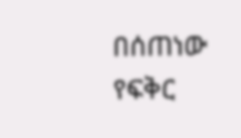በሰጠነው የፍቅር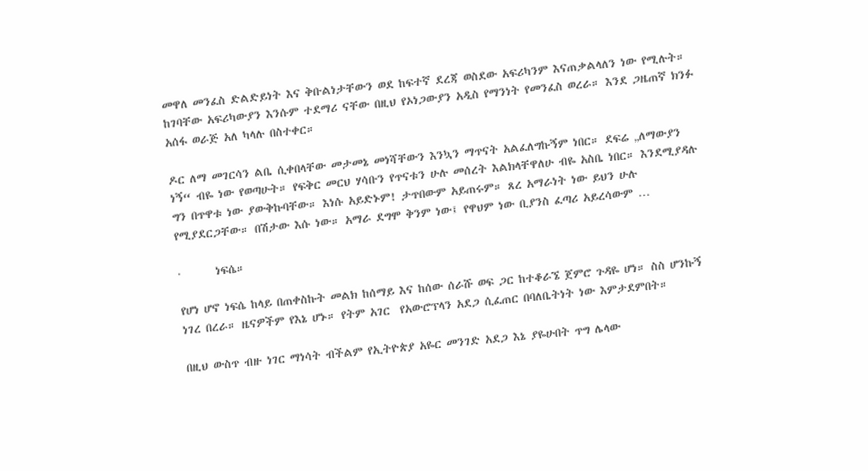መዋለ መንፈስ ድልድይነት እና ቅቡልነታቸውን ወደ ከፍተኛ ደረጃ ወስደው አፍሪካንም እናጠቃልላለን ነው የሚሉት። ከገባቸው አፍሪካውያን እንሱም ተደማሪ ናቸው በዚህ የኦነጋውያን አዲስ የማንነት የመንፈስ ወረራ። እንደ ጋዜጠኛ ክንፉ አሰፋ ወራጅ አለ ካላሉ በስተቀር።

ዶር ለማ መገርሳን ልቤ ሲቀበላቸው መታመኔ መነሻቸውን እንኳን ማጥናት አልፈለግኩኝም ነበር። ደፍሬ „ለማውያን ነኝ“ ብዬ ነው የወጣሁት። የፍቅር መርህ ሃሳቡን የጥናቱን ሁሉ መሰረት እልክላቸዋለሁ ብዬ አስቤ ነበር። እንደሚያዳሉ ግን በጥዋቱ ነው ያውቅኩባቸው። እነሱ አይድኑም! ታጥበውም አይጠሩም። ጸረ አማራነት ነው ይህን ሁሉ የሚያደርጋቸው። በሽታው እሱ ነው። አማራ ደግሞ ቅንም ነው፤ የዋህም ነው ቢያንስ ፈጣሪ አይረሳውም …

·       ነፍሴ።

የሆነ ሆኖ ነፍሴ ከላይ በጠቀስኩት መልክ ከሰማይ እና ከሰው ሰራሹ ወፍ ጋር ከተቆራኜ ጀምሮ ጉዳዬ ሆነ። ስስ ሆንኩኝ ነገረ በረራ። ዜናዎችም የእኔ ሆኑ። የትም አገር  የአውሮፕላን አደጋ ሲፈጠር በባለቤትነት ነው እምታደምበት።

በዚህ ውስጥ ብዙ ነገር ማነሳት ብችልም የኢትዮጵያ አዬር መንገድ አደጋ እኔ ያዬሁበት ጥግ ሌላው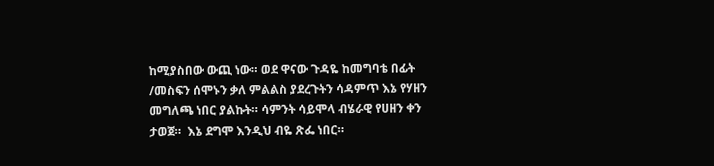ከሚያስበው ውጪ ነው። ወደ ዋናው ጉዳዬ ከመግባቴ በፊት /መስፍን ሰሞኑን ቃለ ምልልስ ያደረጉትን ሳዳምጥ እኔ የሃዘን መግለጫ ነበር ያልኩት። ሳምንት ሳይሞላ ብሄራዊ የሀዘን ቀን ታወጀ።  እኔ ደግሞ እንዲህ ብዬ ጽፌ ነበር።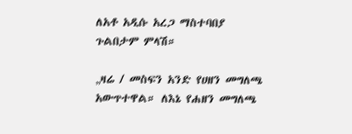ለአቶ አዲሱ አረጋ ማስተባበያ ጉልበታም ምላሽ።

„ዛሬ / መስፍን አንድ የሀዘን መግለጫ አውጥተዋል። ለእኔ የሐዘን መግለጫ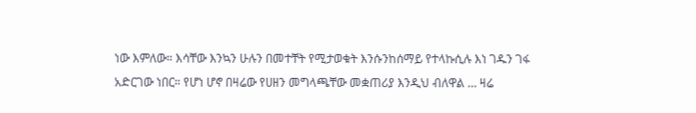ነው እምለው። እሳቸው እንኳን ሁሉን በመተቸት የሚታወቁት እንሱንከሰማይ የተላኩሲሉ እነ ገዱን ገፋ አድርገው ነበር። የሆነ ሆኖ በዛሬው የሀዘን መግላጫቸው መቋጠሪያ እንዲህ ብለዋል … ዛሬ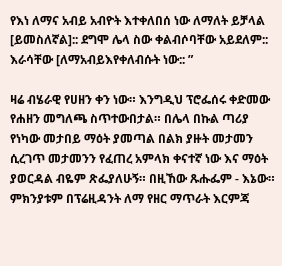የእነ ለማና አብይ አብዮት እተቀለበሰ ነው ለማለት ይቻላል [ይመስለኛል]:: ደግሞ ሌላ ስው ቀልብሶባቸው አይደለም:: እራሳቸው [ለማአብይእየቀለብሱት ነው:: ”

ዛሬ ብሄራዊ የሀዘን ቀን ነው። እንግዲህ ፕሮፌሰሩ ቀድመው የሐዘን መግለጫ ስጥተውበታል። በሌላ በኩል ጣሪያ የነካው መታበይ ማዕት ያመጣል በልክ ያዙት መታመን ሲረገጥ መታመንን የፈጠረ አምላክ ቀናተኛ ነው እና ማዕት ያወርዳል ብዬም ጽፌያለሁኝ። በዚኸው ጹሑፌም - እኔው። ምክንያቱም በፕሬዚዳንት ለማ የዘር ማጥራት እርምጃ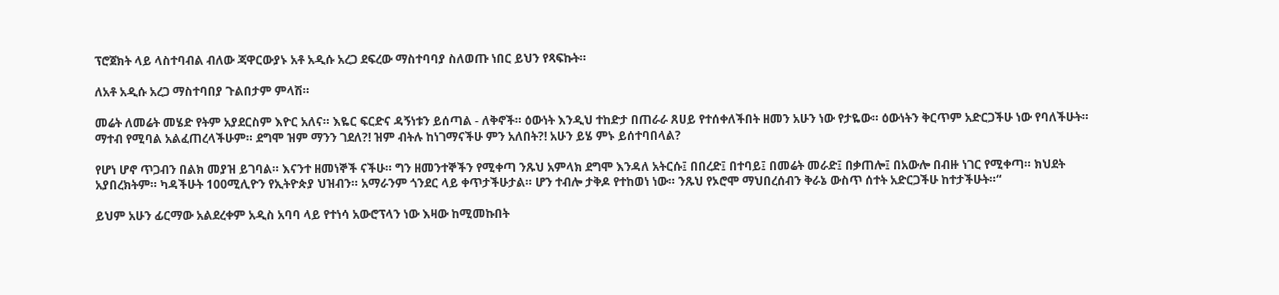ፕሮጀክት ላይ ላስተባብል ብለው ጃዋርውያኑ አቶ አዲሱ አረጋ ደፍረው ማስተባባያ ስለወጡ ነበር ይህን የጻፍኩት።

ለአቶ አዲሱ አረጋ ማስተባበያ ጉልበታም ምላሽ።

መሬት ለመሬት መሄድ የትም አያደርስም እዮር አለና። እዬር ፍርድና ዳኝነቱን ይሰጣል - ለቅኖች። ዕውነት እንዲህ ተከድታ በጠራራ ጸሀይ የተሰቀለችበት ዘመን አሁን ነው የታዬው። ዕውነትን ቅርጥም አድርጋችሁ ነው የባለችሁት። ማተብ የሚባል አልፈጠረላችሁም። ደግሞ ዝም ማንን ገደለ?! ዝም ብትሉ ከነገማናችሁ ምን አለበት?! አሁን ይሄ ምኑ ይሰተባበላል?

የሆነ ሆኖ ጥጋብን በልክ መያዝ ይገባል። እናንተ ዘመነኞች ናችሁ። ግን ዘመንተኞችን የሚቀጣ ንጹህ አምላክ ደግሞ እንዳለ አትርሱ፤ በበረድ፤ በተባይ፤ በመሬት መራድ፤ በቃጠሎ፤ በአውሎ በብዙ ነገር የሚቀጣ። ክህደት አያበረክትም። ካዳችሁት 100ሚሊዮን የኢትዮጵያ ህዝብን። አማራንም ጎንደር ላይ ቀጥታችሁታል። ሆን ተብሎ ታቅዶ የተከወነ ነው። ንጹህ የኦሮሞ ማህበረሰብን ቅራኔ ውስጥ ሰተት አድርጋችሁ ከተታችሁት።“

ይህም አሁን ፊርማው አልደረቀም አዲስ አባባ ላይ የተነሳ አውሮፕላን ነው እዛው ከሚመኩበት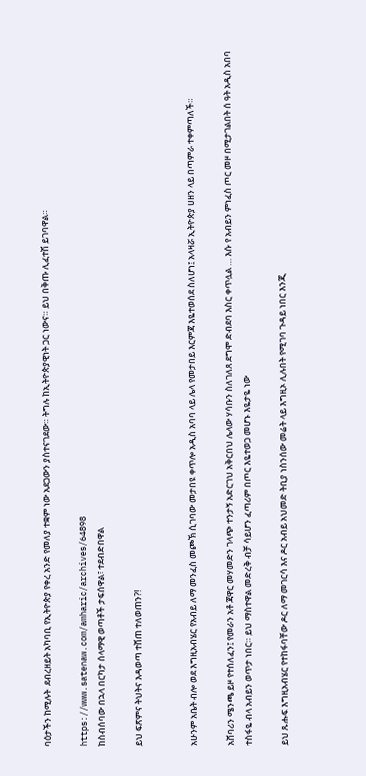ባዕታችን ከሚሉት  ደብረዘይት አካባቢ የኢትዮጵያ የቀረ አንድ የመለያ ተቋም ነው አደጋውን ያስተናገደው። ትግሉ ከኢትዮጵያዊነት ጋር ነውና። ይህ በቅጡ ሊፈተሽ ይገባዋል።

https://www.satenaw.com/amharic/archives/64898
ከስብሰባው በኋላ በርካታ ሰላማዊ ወጣቶች ታፍሰዋል፣ ተደብድበዋል

ይህ ፍጽምና ትህትና እዳወጣ ተሸጠ ተለወጠን?!


አሁንም አቤት ብሎ ወደ እግዚአብሄር የአብይ ለማ መንፈስ መጮኽ ሲገባው መታበዩ ቀጥሎ አዲስ አባባ ላይ ሌላ የመታበይ እርምጃ እዬተወሰደ ስለሆነ፤ አላዛሯ ኢትዮጵያ ሀዘን ላይ በጣምራ ተቀምጣለች።

አሸባሪን ሜንጫ ይዞ የተሰለፈን፤ የመራን አቶ ጃዋር መሃመድን ገላጭ ተንታኝ አድርገህ አቅርበህ ሌላው ሃሳቡን ስለገለጸ ደግሞ ድብደባ እስር ቀጥሏል … እሱ የ አብይን ምነፈስ ጦር መዞ በሚታገልበት ሰ ዓት አዲስ አበባ ተስፋዬ ብላ አብይን ወጥታ ነበር። ይህ ማስተዋል መድረቅ ብቻ ሳይሆን ፈጣሪም በጦር እዬተወጋ መሆኑ እዬታዬ ነው

ይህ ጹሑፍ እግዚአብሄር የተከፋባቸው ዶር ለማ መገርሳ እና ዶር አብይ አህመድ ትቢያ ነስንሰው መሬት ላይ እግዚኦ ሊሉበት የሚገባ ጉዳይ ነበር እንጂ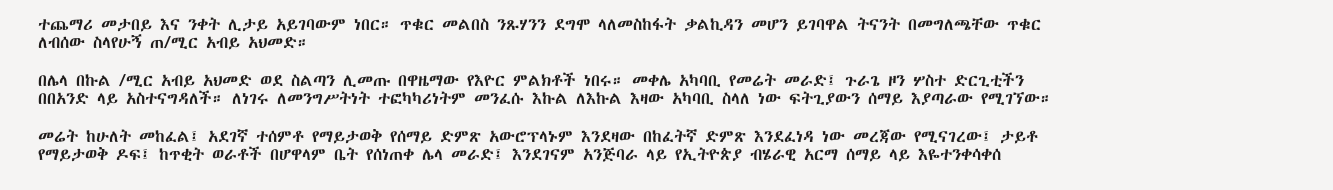ተጨማሪ መታበይ እና ንቀት ሊታይ አይገባውም ነበር። ጥቁር መልበስ ንጹሃንን ደግሞ ላለመስከፋት ቃልኪዳን መሆን ይገባዋል ትናንት በመግለጫቸው ጥቁር ለብሰው ስላየሁኝ ጠ/ሚር አብይ አህመድ።

በሌላ በኩል /ሚር አብይ አህመድ ወደ ስልጣን ሊመጡ በዋዜማው የእዮር ምልክቶች ነበሩ። መቀሌ አካባቢ የመሬት መራድ፤ ጉራጌ ዞን ሦስተ ድርጊቲችን በበአንድ ላይ አስተናግዳለች። ለነገሩ ለመንግሥትነት ተፎካካሪነትም መንፈሱ እኩል ለእኩል እዛው አካባቢ ስላለ ነው ፍትጊያውን ሰማይ እያጣራው የሚገኘው።

መሬት ከሁለት መከፈል፤ አደገኛ ተሰምቶ የማይታወቅ የሰማይ ድምጽ አውሮፕላኑም እንደዛው በከፈትኛ ድምጽ እንደፈነዳ ነው መረጃው የሚናገረው፤ ታይቶ የማይታወቅ ዶፍ፤ ከጥቂት ወራቶች በሆዋላም ቤት የሰነጠቀ ሌላ መራድ፤ እንደገናም አንጅባራ ላይ የኢትዮጵያ ብሄራዊ አርማ ሰማይ ላይ እዬተንቀሳቀሰ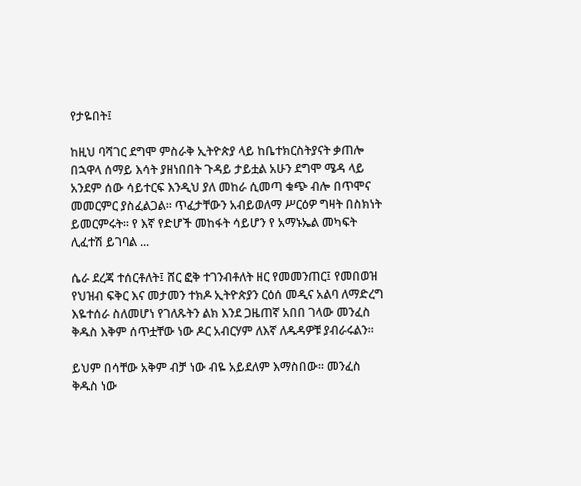የታዬበት፤

ከዚህ ባሻገር ደግሞ ምስራቅ ኢትዮጵያ ላይ ከቤተክርስትያናት ቃጠሎ በኋዋላ ሰማይ እሳት ያዘነበበት ጉዳይ ታይቷል አሁን ደግሞ ሜዳ ላይ አንደም ሰው ሳይተርፍ እንዲህ ያለ መከራ ሲመጣ ቁጭ ብሎ በጥሞና መመርምር ያስፈልጋል። ጥፈታቸውን አብይወለማ ሥርዕዎ ግዛት በስክነት ይመርምሩት። የ እኛ የድሆች መከፋት ሳይሆን የ አማኑኤል መካፍት ሊፈተሽ ይገባል ...

ሴራ ደረጃ ተሰርቶለት፤ ሸር ፎቅ ተገንብቶለት ዘር የመመንጠር፤ የመበወዝ የህዝብ ፍቅር እና መታመን ተክዶ ኢትዮጵያን ርዕሰ መዲና አልባ ለማድረግ እዬተሰራ ስለመሆነ የገለጹትን ልክ እንደ ጋዜጠኛ አበበ ገላው መንፈስ ቅዱስ እቅም ሰጥቷቸው ነው ዶር አብርሃም ለእኛ ለዱዳዎቹ ያብራሩልን።

ይህም በሳቸው አቅም ብቻ ነው ብዬ አይደለም እማስበው። መንፈስ ቅዱስ ነው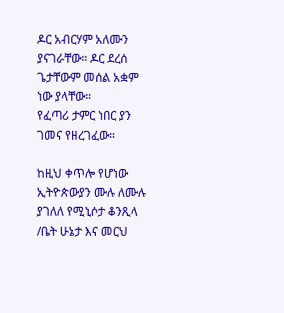ዶር አብርሃም አለሙን ያናገራቸው። ዶር ደረሰ ጌታቸውም መሰል አቋም ነው ያላቸው።
የፈጣሪ ታምር ነበር ያን ገመና የዘረገፈው።

ከዚህ ቀጥሎ የሆነው ኢትዮጵውያን ሙሉ ለሙሉ ያገለለ የሚኒሶታ ቆንጺላ /ቤት ሁኔታ እና መርህ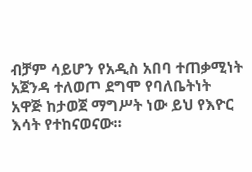ብቻም ሳይሆን የአዲስ አበባ ተጠቃሚነት አጀንዳ ተለወጦ ደግሞ የባለቤትነት አዋጅ ከታወጀ ማግሥት ነው ይህ የእዮር እሳት የተከናወናው።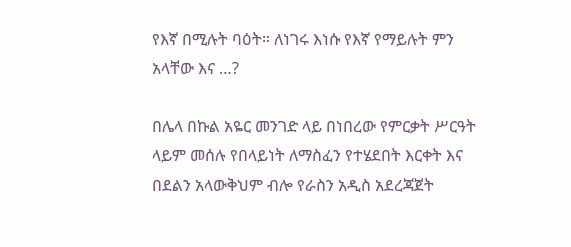የእኛ በሚሉት ባዕት። ለነገሩ እነሱ የእኛ የማይሉት ምን አላቸው እና …?

በሌላ በኩል አዬር መንገድ ላይ በነበረው የምርቃት ሥርዓት ላይም መሰሉ የበላይነት ለማስፈን የተሄደበት እርቀት እና በደልን አላውቅህም ብሎ የራስን አዲስ አደረጃጀት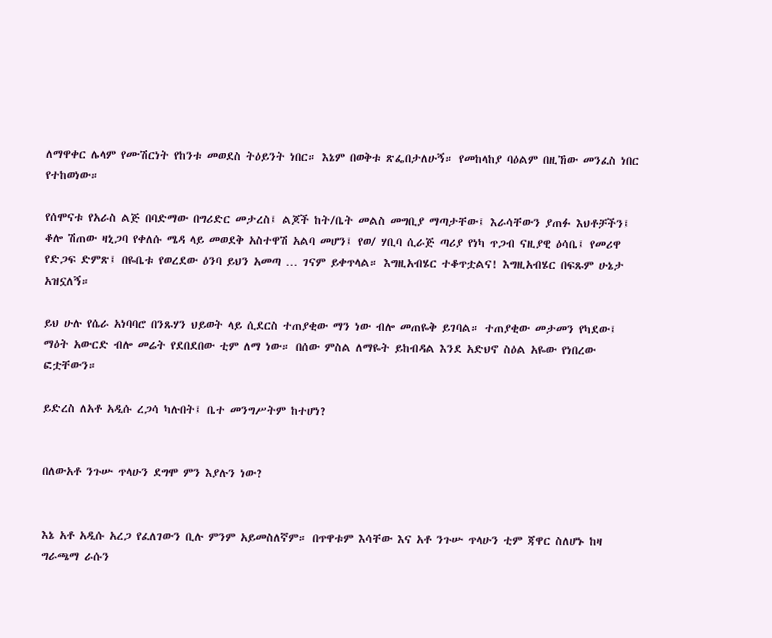ለማዋቀር ሌላም የሙሽርነት የከንቱ መወደስ ትዕይንት ነበር። እኔም በወቅቱ ጽፌበታለሁኝ። የመከላከያ ባዕልም በዚኸው መንፈስ ነበር የተከወነው።

የሰሞናቱ የአራስ ልጅ በባድማው በግሪድር መታረስ፤ ልጆች ከት/ቤት መልስ መግቢያ ማጣታቸው፤ እራሳቸውን ያጠፉ እህቶቻችን፤ ቆሎ ሽጠው ዛኒጋባ የቀለሱ ሜዳ ላይ መወደቅ አስተዋሽ አልባ መሆን፤ የወ/ ሃቢባ ሲራጅ ጣሪያ የነካ ጥጋብ ናዚያዊ ዕሳቤ፤ የመሪዋ የድጋፍ ድምጽ፤ በዬቤቱ የወረደው ዕንባ ይህን አመጣ … ገናም ይቀጥላል። እግዚአብሄር ተቆጥቷልና! እግዚአብሄር በፍጹም ሁኔታ አዝኗለኝ።

ይህ ሁሉ የሴራ አነባባሮ በንጹሃን ህይወት ላይ ሲደርስ ተጠያቂው ማን ነው ብሎ መጠዬቅ ይገባል። ተጠያቂው መታመን የካደው፤ ማዕት አውርድ ብሎ መሬት የደበደበው ቲም ለማ ነው። በሰው ምስል ለማዬት ይከብዳል እንደ አድህኖ ስዕል አዬው የነበረው ፎቷቸውን።

ይድረስ ለአቶ አዲሱ ረጋሳ ካሉበት፤ ቤተ መንግሥትም ከተሆነ?


በለውአቶ ንጉሡ ጥላሁን ደግሞ ምን እያሉን ነው?


እኔ አቶ አዲሱ አረጋ የፈለገውን ቢሉ ምንም አይመስለኛም። በጥዋቱም እሳቸው እና አቶ ንጉሡ ጥላሁን ቲም ጃዋር ስለሆኑ ከዛ ግራጫማ ራሱን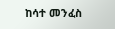ከሳተ መንፈስ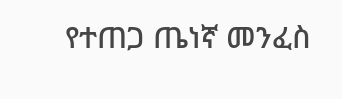የተጠጋ ጤነኛ መንፈስ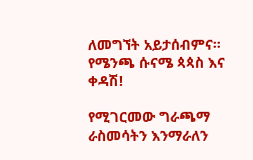ለመግኘት አይታሰብምና።
የሜንጫ ሱናሜ ጳጳስ እና ቀዳሽ!

የሚገርመው ግራጫማ ራስመሳትን እንማራለን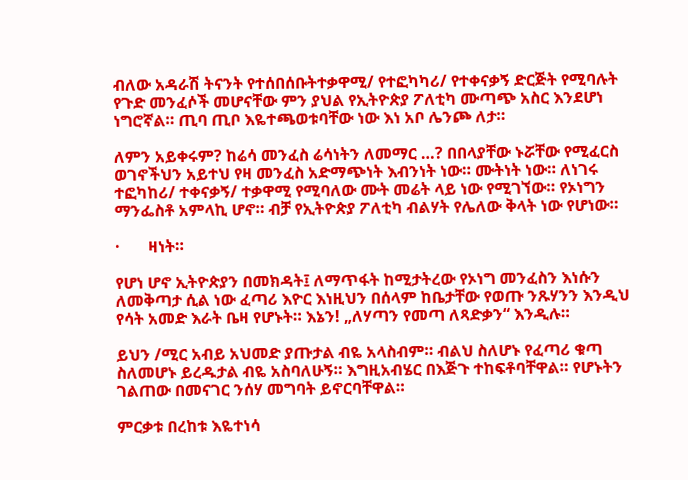ብለው አዳራሽ ትናንት የተሰበሰቡትተቃዋሚ/ የተፎካካሪ/ የተቀናቃኝ ድርጅት የሚባሉት የጉድ መንፈሶች መሆናቸው ምን ያህል የኢትዮጵያ ፖለቲካ ሙጣጭ አስር እንደሆነ ነግሮኛል። ጢባ ጢቦ እዬተጫወቱባቸው ነው እነ አቦ ሌንጮ ለታ።

ለምን አይቀሩም? ከሬሳ መንፈስ ሬሳነትን ለመማር …? በበላያቸው ኑሯቸው የሚፈርስ ወገኖችህን አይተህ የዛ መንፈስ አድማጭነት እብንነት ነው። ሙትነት ነው። ለነገሩ ተፎካከሪ/ ተቀናቃኝ/ ተቃዋሚ የሚባለው ሙት መሬት ላይ ነው የሚገኘው። የኦነግን ማንፌስቶ አምላኪ ሆኖ። ብቻ የኢትዮጵያ ፖለቲካ ብልሃት የሌለው ቅላት ነው የሆነው።

·       ዛነት።

የሆነ ሆኖ ኢትዮጵያን በመክዳት፤ ለማጥፋት ከሚታትረው የኦነግ መንፈስን እነሱን ለመቅጣታ ሲል ነው ፈጣሪ እዮር እነዚህን በሰላም ከቤታቸው የወጡ ንጹሃንን እንዲህ የሳት አመድ እራት ቤዛ የሆኑት። እኔን! „ለሃጣን የመጣ ለጻድቃን“ እንዲሉ።

ይህን /ሚር አብይ አህመድ ያጡታል ብዬ አላስብም። ብልህ ስለሆኑ የፈጣሪ ቁጣ ስለመሆኑ ይረዱታል ብዬ አስባለሁኝ። እግዚአብሄር በእጅጉ ተከፍቶባቸዋል። የሆኑትን ገልጠው በመናገር ንሰሃ መግባት ይኖርባቸዋል።

ምርቃቱ በረከቱ እዬተነሳ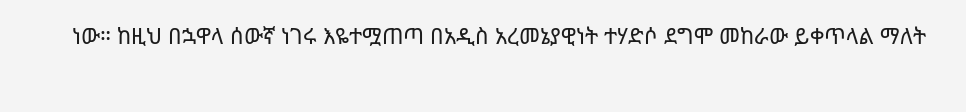ነው። ከዚህ በኋዋላ ሰውኛ ነገሩ እዬተሟጠጣ በአዲስ አረመኔያዊነት ተሃድሶ ደግሞ መከራው ይቀጥላል ማለት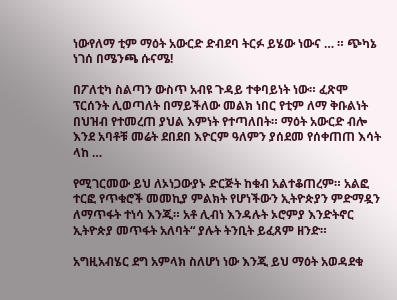ነውየለማ ቲም ማዕት አውርድ ድብደባ ትርፉ ይሄው ነውና … ። ጭካኔ ነገሰ በሜንጫ ሱናሜ!

በፖለቲካ ስልጣን ውስጥ አብዩ ጉዳይ ተቀባይነት ነው። ፈጽሞ ፕርሰንት ሊወጣለት በማይችለው መልክ ነበር የቲም ለማ ቅቡልነት በህዝብ የተመረጠ ያህል እምነት የተጣለበት። ማዕት አውርድ ብሎ እንደ አባቶቹ መሬት ደበደበ እዮርም ዓለምን ያሰደመ የሰቀጠጠ እሳት ላከ …

የሚገርመው ይህ ለኦነጋውያኑ ድርጅት ከቁብ አልተቆጠረም። አልፎ ተርፎ የጥቁሮች መመኪያ ምልክት የሆነችውን ኢትዮጵያን ምድማዷን ለማጥፋት ተነሳ እንጂ። አቶ ሊብነ እንዳሉት ኦሮምያ እንድትኖር ኢትዮጵያ መጥፋት አለባት“ ያሉት ትንቢት ይፈጸም ዘንድ።

አግዚአብሄር ደግ አምላክ ስለሆነ ነው እንጂ ይህ ማዕት አወዳደቁ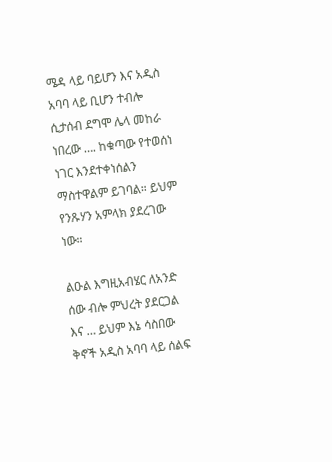ሜዳ ላይ ባይሆን እና አዲስ አባባ ላይ ቢሆን ተብሎ ሲታሰብ ደግሞ ሌላ መከራ ነበረው …. ከቁጣው የተወሰነ ነገር እንደተቀነሰልን ማስተዋልም ይገባል። ይህም የንጹሃን አምላክ ያደረገው ነው።

ልዑል እግዚአብሄር ለአንድ ሰው ብሎ ምህረት ያደርጋል እና … ይህም እኔ ሳስበው ቅኖች አዲስ አባባ ላይ ሰልፍ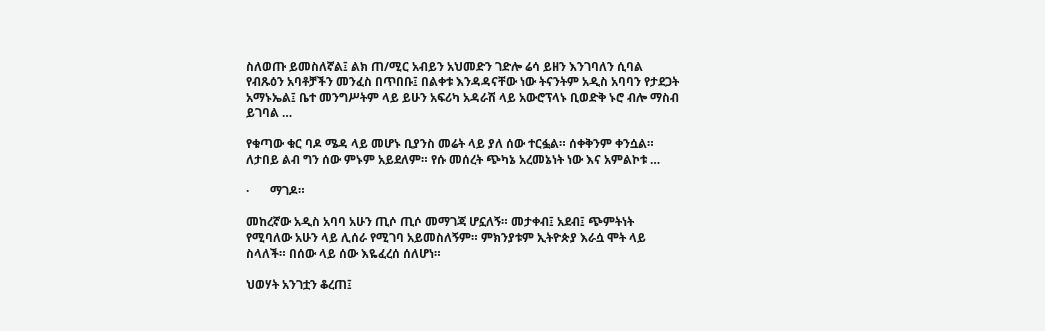ስለወጡ ይመስለኛል፤ ልክ ጠ/ሚር አብይን አህመድን ገድሎ ሬሳ ይዘን እንገባለን ሲባል የብጹዕን አባቶቻችን መንፈስ በጥበቡ፤ በልቀቱ እንዳዳናቸው ነው ትናንትም አዲስ አባባን የታደጋት አማኑኤል፤ ቤተ መንግሥትም ላይ ይሁን አፍሪካ አዳራሽ ላይ አውሮፕላኑ ቢወድቅ ኑሮ ብሎ ማስብ ይገባል …

የቁጣው ቁር ባዶ ሜዳ ላይ መሆኑ ቢያንስ መሬት ላይ ያለ ሰው ተርፏል። ሰቀቅንም ቀንሷል። ለታበይ ልብ ግን ሰው ምኑም አይደለም። የሱ መሰረት ጭካኔ አረመኔነት ነው እና አምልኮቱ …

·       ማገዶ።

መከረኛው አዲስ አባባ አሁን ጢሶ ጢሶ መማገጃ ሆኗለኝ። መታቀብ፤ አደብ፤ ጭምትነት የሚባለው አሁን ላይ ሊሰራ የሚገባ አይመስለኝም። ምክንያቱም ኢትዮጵያ እራሷ ሞት ላይ ስላለች። በሰው ላይ ሰው እዬፈረሰ ሰለሆነ።

ህወሃት አንገቷን ቆረጠ፤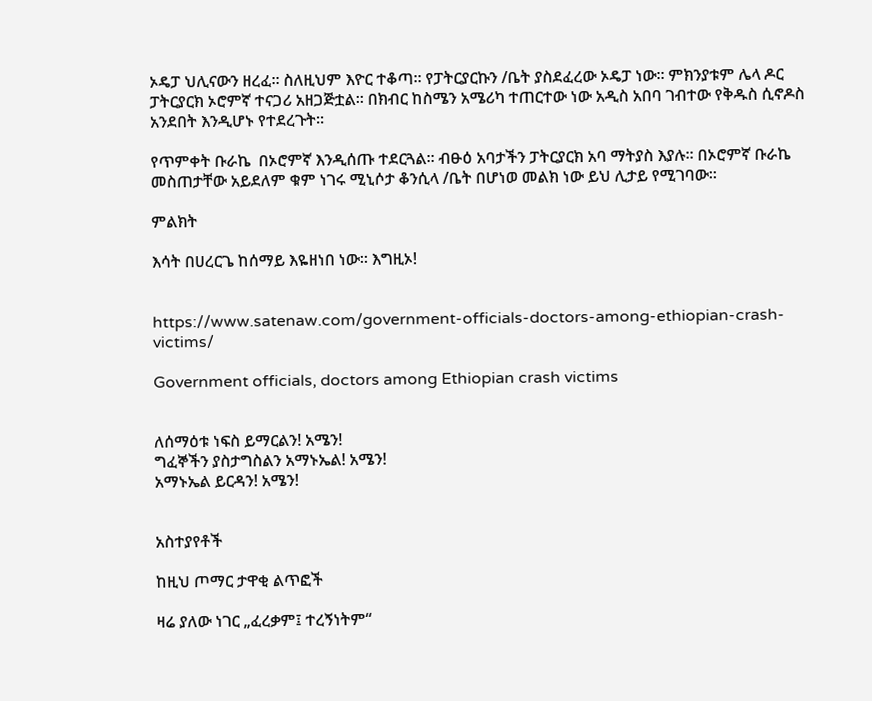ኦዴፓ ህሊናውን ዘረፈ። ስለዚህም እዮር ተቆጣ። የፓትርያርኩን /ቤት ያስደፈረው ኦዴፓ ነው። ምክንያቱም ሌላ ዶር ፓትርያርክ ኦሮምኛ ተናጋሪ አዘጋጅቷል። በክብር ከስሜን አሜሪካ ተጠርተው ነው አዲስ አበባ ገብተው የቅዱስ ሲኖዶስ አንደበት እንዲሆኑ የተደረጉት።

የጥምቀት ቡራኬ  በኦሮምኛ እንዲሰጡ ተደርጓል። ብፁዕ አባታችን ፓትርያርክ አባ ማትያስ እያሉ። በኦሮምኛ ቡራኬ መስጠታቸው አይደለም ቁም ነገሩ ሚኒሶታ ቆንሲላ /ቤት በሆነወ መልክ ነው ይህ ሊታይ የሚገባው።

ምልክት

እሳት በሀረርጌ ከሰማይ እዬዘነበ ነው። እግዚኦ!


https://www.satenaw.com/government-officials-doctors-among-ethiopian-crash-victims/

Government officials, doctors among Ethiopian crash victims


ለሰማዕቱ ነፍስ ይማርልን! አሜን!
ግፈኞችን ያስታግስልን አማኑኤል! አሜን!
አማኑኤል ይርዳን! አሜን!


አስተያየቶች

ከዚህ ጦማር ታዋቂ ልጥፎች

ዛሬ ያለው ነገር „ፈረቃም፤ ተረኝነትም“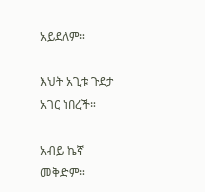አይደለም።

እህት አጊቱ ጉደታ አገር ነበረች።

አብይ ኬኛ መቅድም።